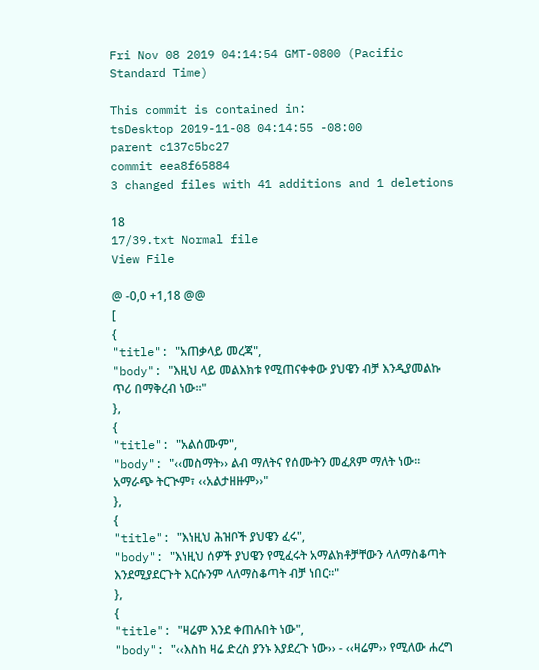Fri Nov 08 2019 04:14:54 GMT-0800 (Pacific Standard Time)

This commit is contained in:
tsDesktop 2019-11-08 04:14:55 -08:00
parent c137c5bc27
commit eea8f65884
3 changed files with 41 additions and 1 deletions

18
17/39.txt Normal file
View File

@ -0,0 +1,18 @@
[
{
"title": "አጠቃላይ መረጃ",
"body": "እዚህ ላይ መልእክቱ የሚጠናቀቀው ያህዌን ብቻ እንዲያመልኩ ጥሪ በማቅረብ ነው፡፡"
},
{
"title": "አልሰሙም",
"body": "‹‹መስማት›› ልብ ማለትና የሰሙትን መፈጸም ማለት ነው፡፡ አማራጭ ትርጒም፣ ‹‹አልታዘዙም››"
},
{
"title": "እነዚህ ሕዝቦች ያህዌን ፈሩ",
"body": "እነዚህ ሰዎች ያህዌን የሚፈሩት አማልክቶቻቸውን ላለማስቆጣት እንደሚያደርጉት እርሱንም ላለማስቆጣት ብቻ ነበር፡፡"
},
{
"title": "ዛሬም እንደ ቀጠሉበት ነው",
"body": "‹‹እስከ ዛሬ ድረስ ያንኑ እያደረጉ ነው›› - ‹‹ዛሬም›› የሚለው ሐረግ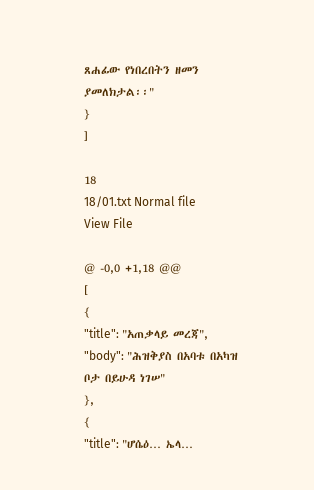ጸሐፊው የነበረበትን ዘመን ያመለክታል፡፡"
}
]

18
18/01.txt Normal file
View File

@ -0,0 +1,18 @@
[
{
"title": "አጠቃላይ መረጃ",
"body": "ሕዝቅያስ በአባቱ በአካዝ ቦታ በይሁዳ ነገሠ"
},
{
"title": "ሆሴዕ… ኤላ…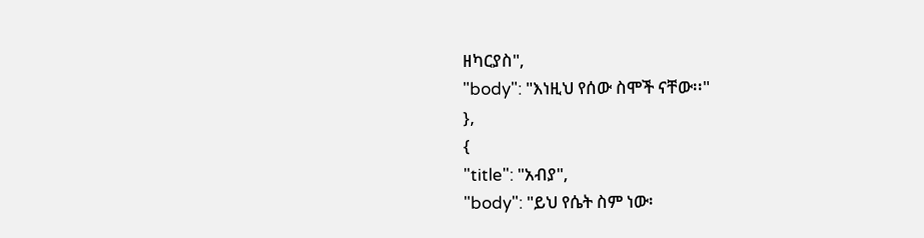ዘካርያስ",
"body": "እነዚህ የሰው ስሞች ናቸው፡፡"
},
{
"title": "አብያ",
"body": "ይህ የሴት ስም ነው፡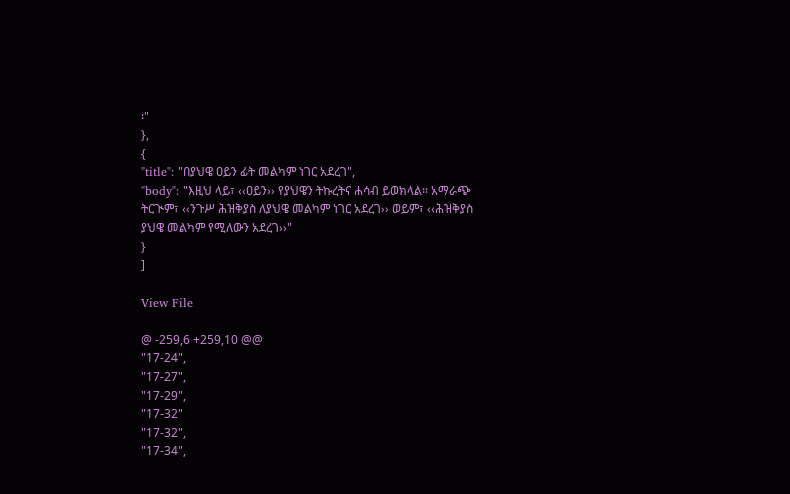፡"
},
{
"title": "በያህዌ ዐይን ፊት መልካም ነገር አደረገ",
"body": "እዚህ ላይ፣ ‹‹ዐይን›› የያህዌን ትኩረትና ሐሳብ ይወክላል፡፡ አማራጭ ትርጒም፣ ‹‹ንጉሥ ሕዝቅያስ ለያህዌ መልካም ነገር አደረገ›› ወይም፣ ‹‹ሕዝቅያስ ያህዌ መልካም የሚለውን አደረገ››"
}
]

View File

@ -259,6 +259,10 @@
"17-24",
"17-27",
"17-29",
"17-32"
"17-32",
"17-34",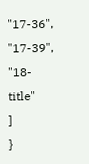"17-36",
"17-39",
"18-title"
]
}